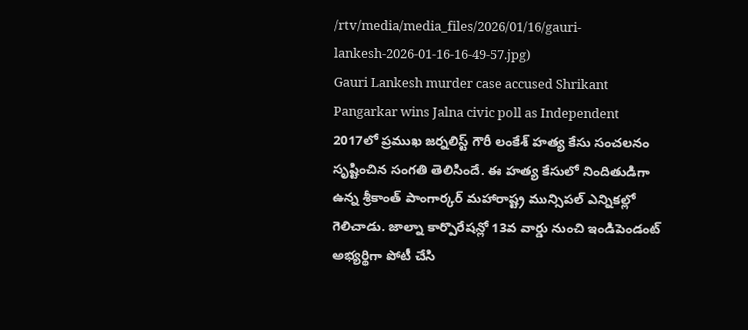/rtv/media/media_files/2026/01/16/gauri-lankesh-2026-01-16-16-49-57.jpg)
Gauri Lankesh murder case accused Shrikant Pangarkar wins Jalna civic poll as Independent
2017లో ప్రముఖ జర్నలిస్ట్ గౌరీ లంకేశ్ హత్య కేసు సంచలనం సృష్టించిన సంగతి తెలిసిందే. ఈ హత్య కేసులో నిందితుడిగా ఉన్న శ్రీకాంత్ పాంగార్కర్ మహారాష్ట్ర మున్సిపల్ ఎన్నికల్లో గెలిచాడు. జాల్నా కార్పొరేషన్లో 13వ వార్డు నుంచి ఇండిపెండంట్ అభ్యర్థిగా పోటీ చేసి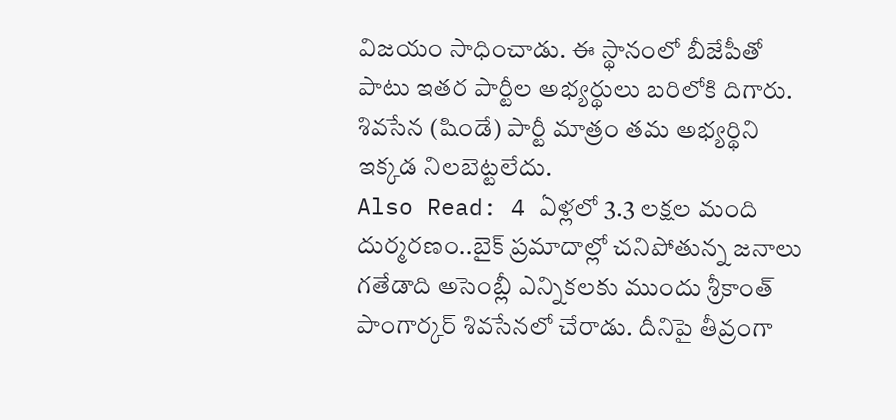విజయం సాధించాడు. ఈ స్థానంలో బీజేపీతో పాటు ఇతర పార్టీల అభ్యర్థులు బరిలోకి దిగారు. శివసేన (షిండే) పార్టీ మాత్రం తమ అభ్యర్థిని ఇక్కడ నిలబెట్టలేదు.
Also Read: 4 ఏళ్లలో 3.3 లక్షల మంది దుర్మరణం..బైక్ ప్రమాదాల్లో చనిపోతున్న జనాలు
గతేడాది అసెంబ్లీ ఎన్నికలకు ముందు శ్రీకాంత్ పాంగార్కర్ శివసేనలో చేరాడు. దీనిపై తీవ్రంగా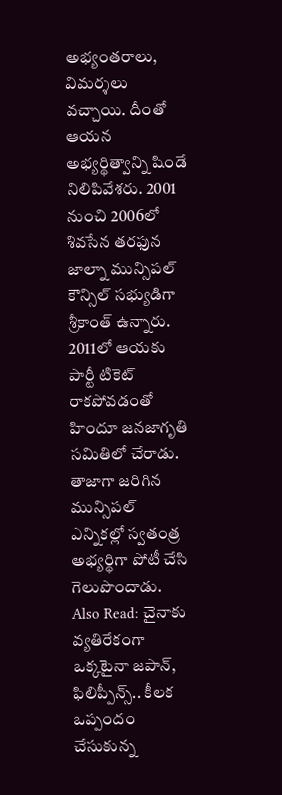అభ్యంతరాలు, విమర్శలు వచ్చాయి. దీంతో ఆయన అభ్యర్థిత్వాన్ని షిండే నిలిపివేశరు. 2001 నుంచి 2006లో శివసేన తరఫున జాల్నా మున్సిపల్ కౌన్సిల్ సభ్యుడిగా శ్రీకాంత్ ఉన్నారు. 2011లో ఆయకు పార్టీ టికెట్ రాకపోవడంతో హిందూ జనజాగృతి సమితిలో చేరాడు. తాజాగా జరిగిన మున్సిపల్ ఎన్నికల్లో స్వతంత్ర అభ్యర్థిగా పోటీ చేసి గెలుపొందాడు.
Also Read: చైనాకు వ్యతిరేకంగా ఒక్కటైనా జపాన్, ఫిలిప్పీన్స్.. కీలక ఒప్పందం చేసుకున్న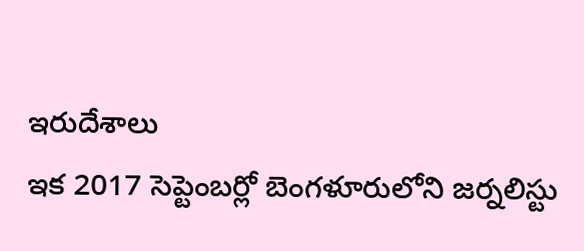ఇరుదేశాలు
ఇక 2017 సెప్టెంబర్లో బెంగళూరులోని జర్నలిస్టు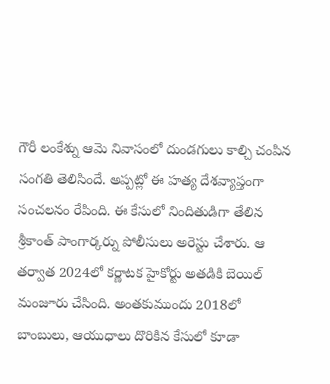గౌరీ లంకేశ్ను ఆమె నివాసంలో దుండగులు కాల్చి చంపిన సంగతి తెలిసిందే. అప్పట్లో ఈ హత్య దేశవ్యాప్తంగా సంచలనం రేపింది. ఈ కేసులో నిందితుడిగా తేలిన శ్రీకాంత్ పాంగార్కర్ను పోలీసులు అరెస్టు చేశారు. ఆ తర్వాత 2024లో కర్ణాటక హైకోర్టు అతడికి బెయిల్ మంజూరు చేసింది. అంతకుముందు 2018లో బాంబులు, ఆయుధాలు దొరికిన కేసులో కూడా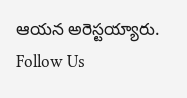ఆయన అరెస్టయ్యారు.
Follow Us